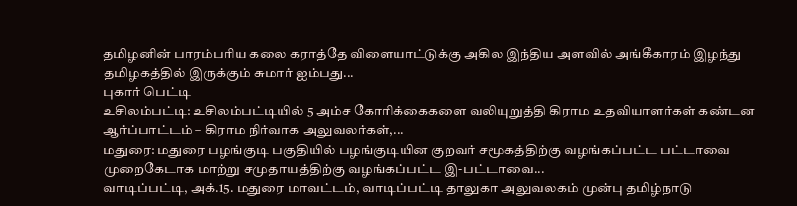தமிழனின் பாரம்பரிய கலை கராத்தே விளையாட்டுக்கு அகில இந்திய அளவில் அங்கீகாரம் இழந்து தமிழகத்தில் இருக்கும் சுமார் ஐம்பது...
புகார் பெட்டி
உசிலம்பட்டி: உசிலம்பட்டியில் 5 அம்ச கோரிக்கைகளை வலியுறுத்தி கிராம உதவியாளர்கள் கண்டன ஆர்ப்பாட்டம் – கிராம நிர்வாக அலுவலர்கள்,...
மதுரை: மதுரை பழங்குடி பகுதியில் பழங்குடியின குறவர் சமூகத்திற்கு வழங்கப்பட்ட பட்டாவை முறைகேடாக மாற்று சமுதாயத்திற்கு வழங்கப்பட்ட இ-பட்டாவை...
வாடிப்பட்டி, அக்.15. மதுரை மாவட்டம், வாடிப்பட்டி தாலுகா அலுவலகம் முன்பு தமிழ்நாடு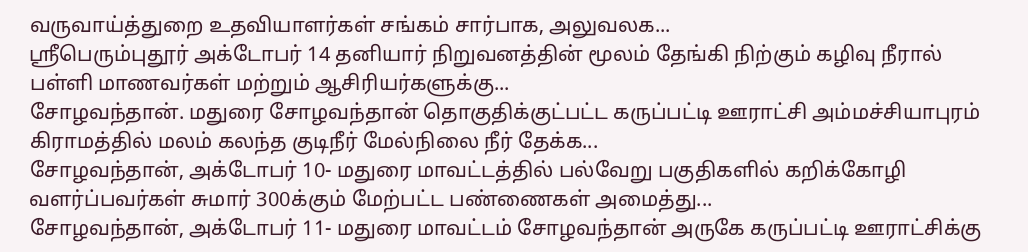வருவாய்த்துறை உதவியாளர்கள் சங்கம் சார்பாக, அலுவலக...
ஸ்ரீபெரும்புதூர் அக்டோபர் 14 தனியார் நிறுவனத்தின் மூலம் தேங்கி நிற்கும் கழிவு நீரால் பள்ளி மாணவர்கள் மற்றும் ஆசிரியர்களுக்கு...
சோழவந்தான். மதுரை சோழவந்தான் தொகுதிக்குட்பட்ட கருப்பட்டி ஊராட்சி அம்மச்சியாபுரம் கிராமத்தில் மலம் கலந்த குடிநீர் மேல்நிலை நீர் தேக்க...
சோழவந்தான், அக்டோபர் 10- மதுரை மாவட்டத்தில் பல்வேறு பகுதிகளில் கறிக்கோழி வளர்ப்பவர்கள் சுமார் 300க்கும் மேற்பட்ட பண்ணைகள் அமைத்து...
சோழவந்தான், அக்டோபர் 11- மதுரை மாவட்டம் சோழவந்தான் அருகே கருப்பட்டி ஊராட்சிக்கு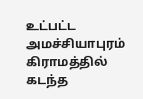உட்பட்ட அமச்சியாபுரம் கிராமத்தில் கடந்த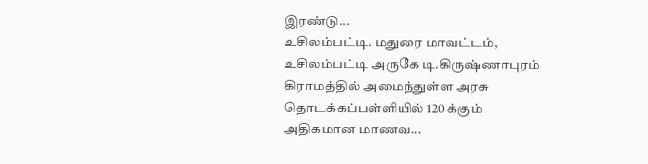இரண்டு...
உசிலம்பட்டி. மதுரை மாவட்டம், உசிலம்பட்டி அருகே டி.கிருஷ்ணாபுரம் கிராமத்தில் அமைந்துள்ள அரசு தொடக்கப்பள்ளியில் 120 க்கும் அதிகமான மாணவ...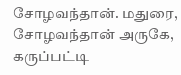சோழவந்தான். மதுரை, சோழவந்தான் அருகே, கருப்பட்டி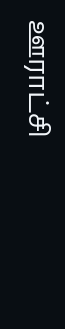ஊராட்சி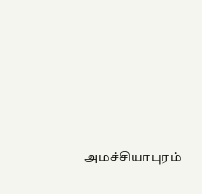அமச்சியாபுரம்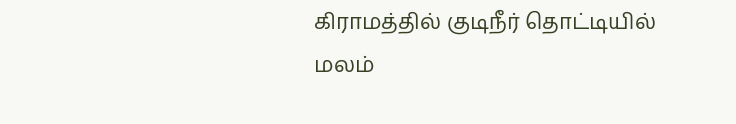கிராமத்தில் குடிநீர் தொட்டியில் மலம்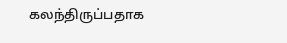கலந்திருப்பதாக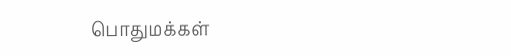பொதுமக்கள்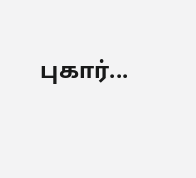புகார்...